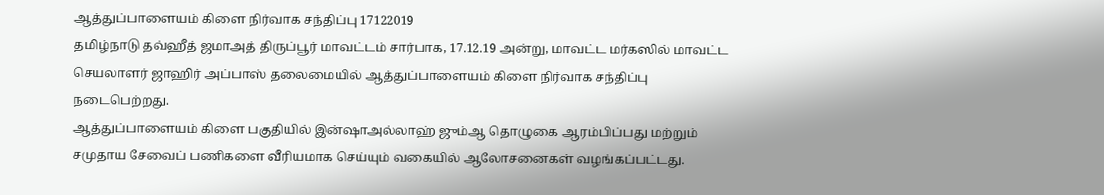ஆத்துப்பாளையம் கிளை நிர்வாக சந்திப்பு 17122019
தமிழ்நாடு தவ்ஹீத் ஜமாஅத் திருப்பூர் மாவட்டம் சார்பாக, 17.12.19 அன்று, மாவட்ட மர்கஸில் மாவட்ட செயலாளர் ஜாஹிர் அப்பாஸ் தலைமையில் ஆத்துப்பாளையம் கிளை நிர்வாக சந்திப்பு நடைபெற்றது.
ஆத்துப்பாளையம் கிளை பகுதியில் இன்ஷாஅல்லாஹ் ஜும்ஆ தொழுகை ஆரம்பிப்பது மற்றும் சமுதாய சேவைப் பணிகளை வீரியமாக செய்யும் வகையில் ஆலோசனைகள் வழங்கப்பட்டது.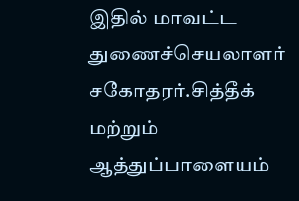இதில் மாவட்ட துணைச்செயலாளர் சகோதரர்.சித்தீக் மற்றும் ஆத்துப்பாளையம்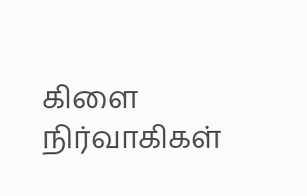கிளை நிர்வாகிகள்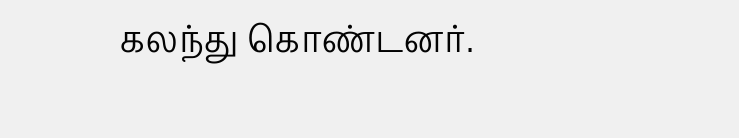கலந்து கொண்டனர்.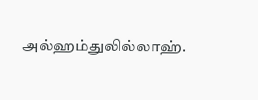அல்ஹம்துலில்லாஹ்.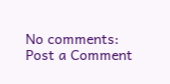No comments:
Post a Comment